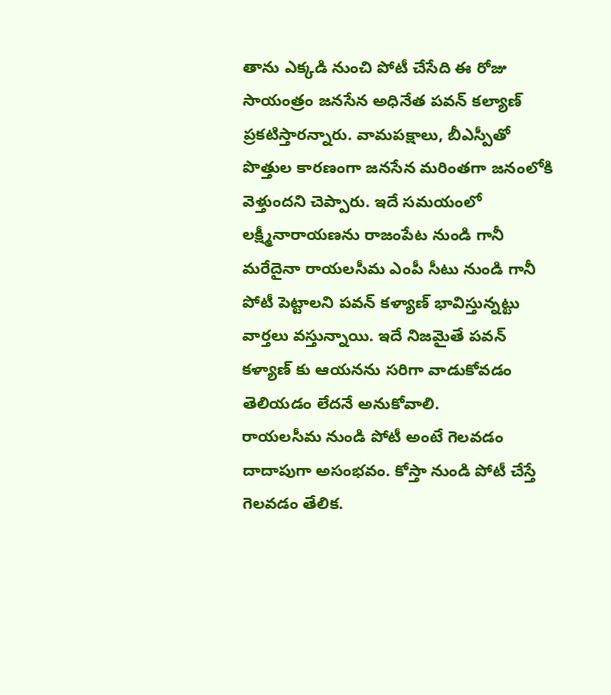తాను ఎక్కడి నుంచి పోటీ చేసేది ఈ రోజు సాయంత్రం జనసేన అధినేత పవన్ కల్యాణ్ ప్రకటిస్తారన్నారు. వామపక్షాలు, బీఎస్పీతో పొత్తుల కారణంగా జనసేన మరింతగా జనంలోకి వెళ్తుందని చెప్పారు. ఇదే సమయంలో లక్ష్మీనారాయణను రాజంపేట నుండి గానీ మరేదైనా రాయలసీమ ఎంపీ సీటు నుండి గానీ పోటీ పెట్టాలని పవన్ కళ్యాణ్ భావిస్తున్నట్టు వార్తలు వస్తున్నాయి. ఇదే నిజమైతే పవన్ కళ్యాణ్ కు ఆయనను సరిగా వాడుకోవడం తెలియడం లేదనే అనుకోవాలి.
రాయలసీమ నుండి పోటీ అంటే గెలవడం దాదాపుగా అసంభవం. కోస్తా నుండి పోటీ చేస్తే గెలవడం తేలిక.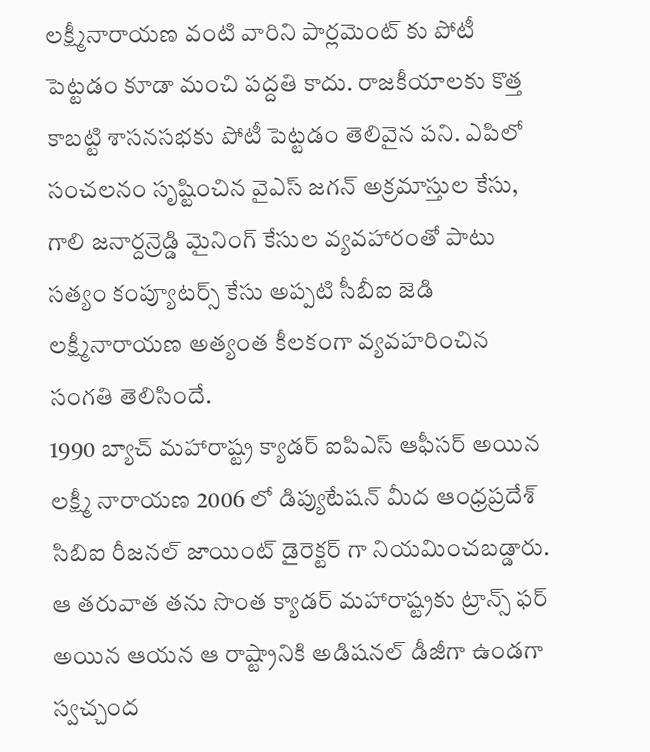లక్ష్మీనారాయణ వంటి వారిని పార్లమెంట్ కు పోటీ పెట్టడం కూడా మంచి పద్దతి కాదు. రాజకీయాలకు కొత్త కాబట్టి శాసనసభకు పోటీ పెట్టడం తెలివైన పని. ఎపిలో సంచలనం సృష్టించిన వైఎస్ జగన్ అక్రమాస్తుల కేసు, గాలి జనార్దన్రెడ్డి మైనింగ్ కేసుల వ్యవహారంతో పాటు సత్యం కంప్యూటర్స్ కేసు అప్పటి సీబీఐ జెడి లక్ష్మీనారాయణ అత్యంత కీలకంగా వ్యవహరించిన సంగతి తెలిసిందే.
1990 బ్యాచ్ మహారాష్ట్ర క్యాడర్ ఐపిఎస్ ఆఫీసర్ అయిన లక్ష్మీ నారాయణ 2006 లో డిప్యుటేషన్ మీద ఆంధ్రప్రదేశ్ సిబిఐ రీజనల్ జాయింట్ డైరెక్టర్ గా నియమించబడ్డారు. ఆ తరువాత తను సొంత క్యాడర్ మహారాష్ట్రకు ట్రాన్స్ ఫర్ అయిన ఆయన ఆ రాష్ట్రానికి అడిషనల్ డీజీగా ఉండగా స్వచ్చంద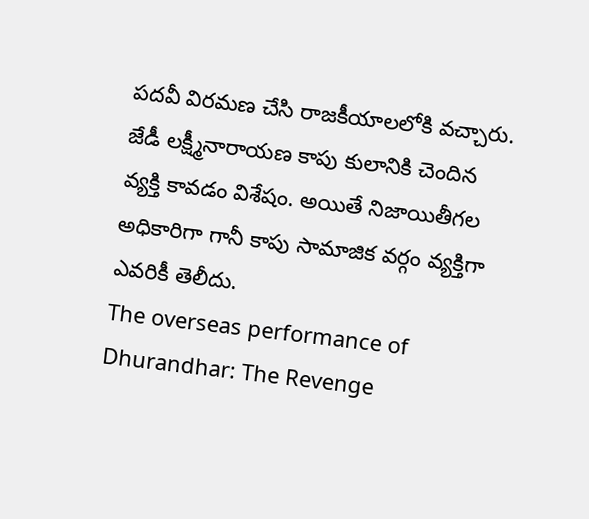పదవీ విరమణ చేసి రాజకీయాలలోకి వచ్చారు. జేడీ లక్ష్మీనారాయణ కాపు కులానికి చెందిన వ్యక్తి కావడం విశేషం. అయితే నిజాయితీగల అధికారిగా గానీ కాపు సామాజిక వర్గం వ్యక్తిగా ఎవరికీ తెలీదు.
The overseas performance of Dhurandhar: The Revenge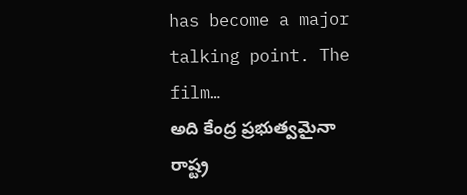has become a major talking point. The film…
అది కేంద్ర ప్రభుత్వమైనా రాష్ట్ర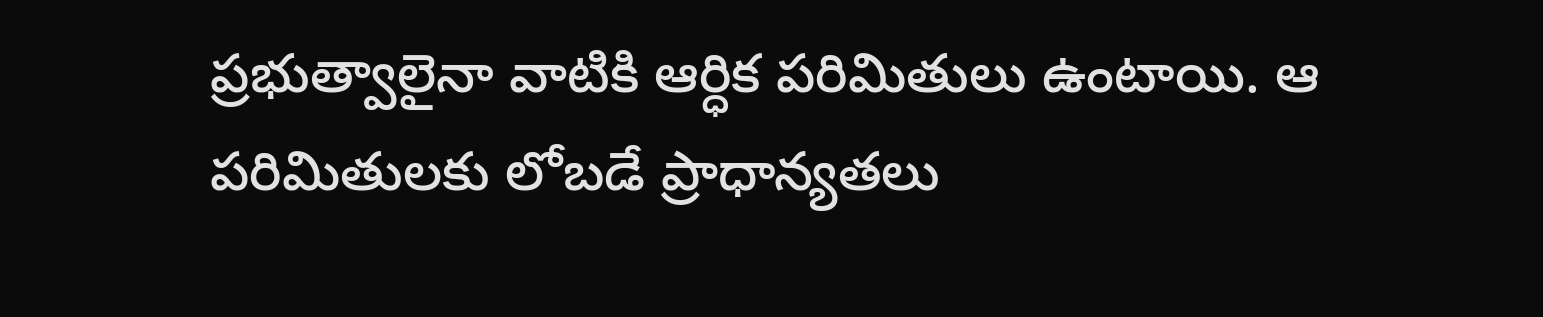ప్రభుత్వాలైనా వాటికి ఆర్ధిక పరిమితులు ఉంటాయి. ఆ పరిమితులకు లోబడే ప్రాధాన్యతలు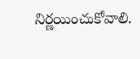నిర్ణయించుకోవాలి.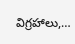విగ్రహాలు,…